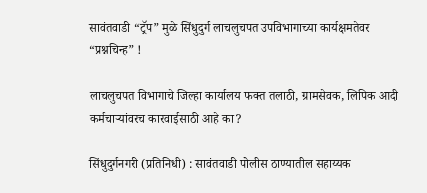सावंतवाडी “ट्रॅप” मुळे सिंधुदुर्ग लाचलुचपत उपविभागाच्या कार्यक्षमतेवर “प्रश्नचिन्ह” !

लाचलुचपत विभागाचे जिल्हा कार्यालय फक्त तलाठी, ग्रामसेवक, लिपिक आदी कर्मचाऱ्यांवरच कारवाईसाठी आहे का?

सिंधुदुर्गनगरी (प्रतिनिधी) : सावंतवाडी पोलीस ठाण्यातील सहाय्यक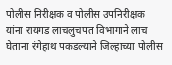पोलीस निरीक्षक व पोलीस उपनिरीक्षक यांना रायगड लाचलुचपत विभागाने लाच घेताना रंगेहाथ पकडल्याने जिल्हाच्या पोलीस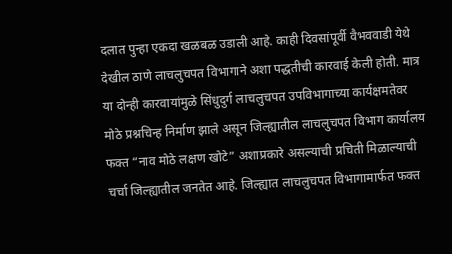दलात पुन्हा एकदा खळबळ उडाली आहे. काही दिवसांपूर्वी वैभववाडी येथे देखील ठाणे लाचलुचपत विभागाने अशा पद्धतीची कारवाई केली होती. मात्र या दोन्ही कारवायांमुळे सिंधुदुर्ग लाचलुचपत उपविभागाच्या कार्यक्षमतेवर मोठे प्रश्नचिन्ह निर्माण झाले असून जिल्ह्यातील लाचलुचपत विभाग कार्यालय फक्त “नाव मोठे लक्षण खोटे” अशाप्रकारे असल्याची प्रचिती मिळाल्याची चर्चा जिल्ह्यातील जनतेत आहे. जिल्ह्यात लाचलुचपत विभागामार्फत फक्त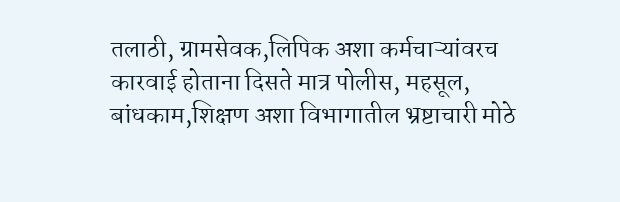तलाठी, ग्रामसेवक,लिपिक अशा कर्मचाऱ्यांवरच कारवाई होताना दिसते मात्र पोलीस, महसूल, बांधकाम,शिक्षण अशा विभागातील भ्रष्टाचारी मोठे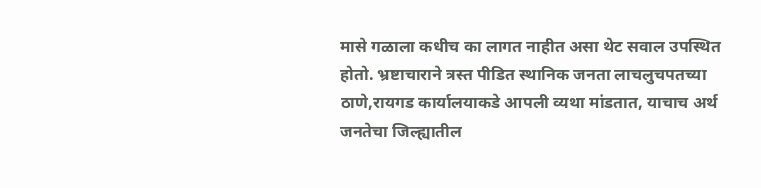मासे गळाला कधीच का लागत नाहीत असा थेट सवाल उपस्थित होतो. भ्रष्टाचाराने त्रस्त पीडित स्थानिक जनता लाचलुचपतच्या ठाणे,रायगड कार्यालयाकडे आपली व्यथा मांडतात, याचाच अर्थ जनतेचा जिल्ह्यातील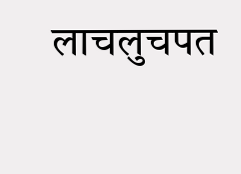लाचलुचपत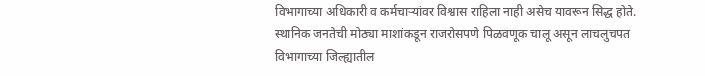विभागाच्या अधिकारी व कर्मचाऱ्यांवर विश्वास राहिला नाही असेच यावरून सिद्ध होते. स्थानिक जनतेची मोठ्या माशांकडून राजरोसपणे पिळवणूक चालू असून लाचलुचपत विभागाच्या जिल्ह्यातील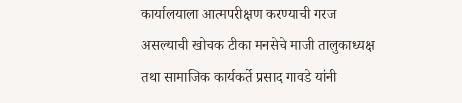कार्यालयाला आत्मपरीक्षण करण्याची गरज असल्याची खोचक टीका मनसेचे माजी तालुकाध्यक्ष तथा सामाजिक कार्यकर्ते प्रसाद गावडे यांनी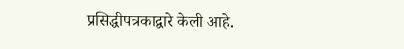प्रसिद्धीपत्रकाद्वारे केली आहे.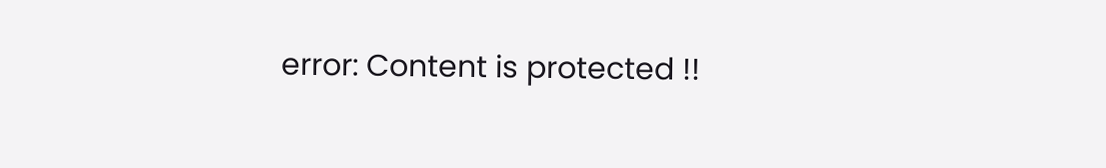error: Content is protected !!